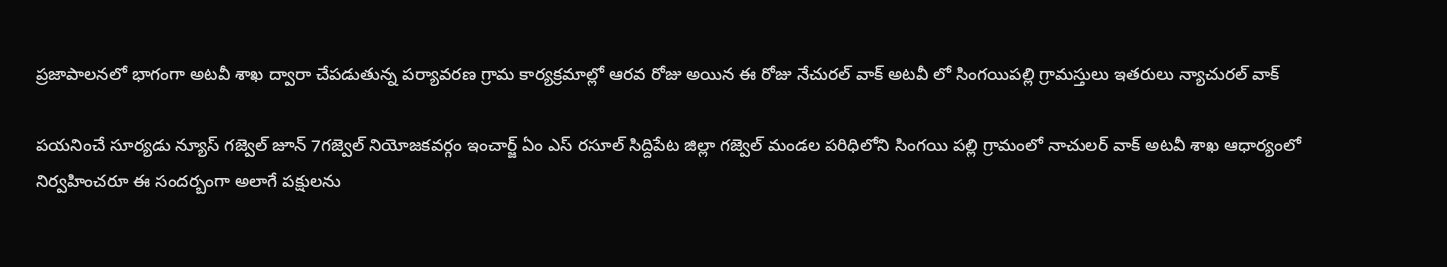ప్రజాపాలనలో భాగంగా అటవీ శాఖ ద్వారా చేపడుతున్న పర్యావరణ గ్రామ కార్యక్రమాల్లో ఆరవ రోజు అయిన ఈ రోజు నేచురల్ వాక్ అటవీ లో సింగయిపల్లి గ్రామస్తులు ఇతరులు న్యాచురల్ వాక్

పయనించే సూర్యడు న్యూస్ గజ్వెల్ జూన్ 7గజ్వెల్ నియోజకవర్గం ఇంచార్జ్ ఏం ఎస్ రసూల్ సిద్దిపేట జిల్లా గజ్వెల్ మండల పరిధిలోని సింగయి పల్లి గ్రామంలో నాచులర్ వాక్ అటవీ శాఖ ఆధార్యంలో నిర్వహించరూ ఈ సందర్బంగా అలాగే పక్షులను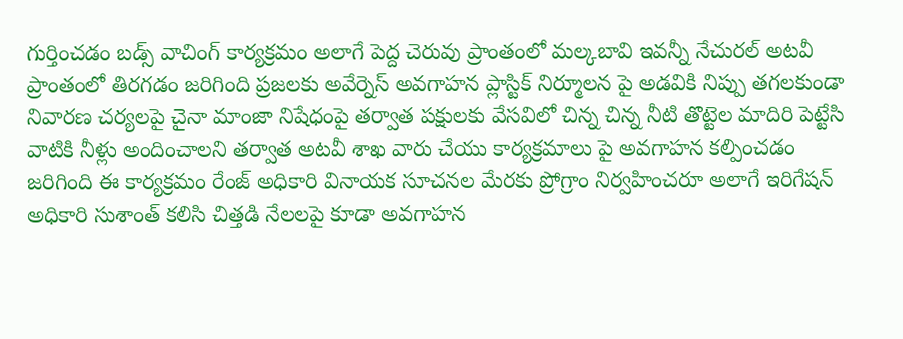గుర్తించడం బడ్స్ వాచింగ్ కార్యక్రమం అలాగే పెద్ద చెరువు ప్రాంతంలో మల్కబావి ఇవన్నీ నేచురల్ అటవీ ప్రాంతంలో తిరగడం జరిగింది ప్రజలకు అవేర్నెస్ అవగాహన ప్లాస్టిక్ నిర్మూలన పై అడవికి నిప్పు తగలకుండా నివారణ చర్యలపై చైనా మాంజా నిషేధంపై తర్వాత పక్షులకు వేసవిలో చిన్న చిన్న నీటి తొట్టెల మాదిరి పెట్టేసి వాటికి నీళ్లు అందించాలని తర్వాత అటవీ శాఖ వారు చేయు కార్యక్రమాలు పై అవగాహన కల్పించడం జరిగింది ఈ కార్యక్రమం రేంజ్ అధికారి వినాయక సూచనల మేరకు ప్రోగ్రాం నిర్వహించరూ అలాగే ఇరిగేషన్ అధికారి సుశాంత్ కలిసి చిత్తడి నేలలపై కూడా అవగాహన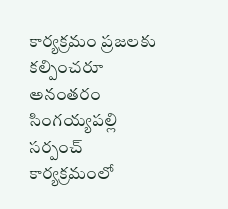కార్యక్రమం ప్రజలకు కల్పించరూ అనంతరం సింగయ్యపల్లి సర్పంచ్ కార్యక్రమంలో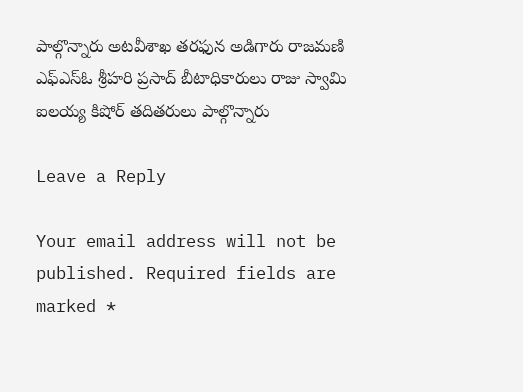పాల్గొన్నారు అటవీశాఖ తరఫున అడిగారు రాజమణి ఎఫ్ఎస్ఓ శ్రీహరి ప్రసాద్ బీటాధికారులు రాజు స్వామి ఐలయ్య కిషోర్ తదితరులు పాల్గొన్నారు

Leave a Reply

Your email address will not be published. Required fields are marked *